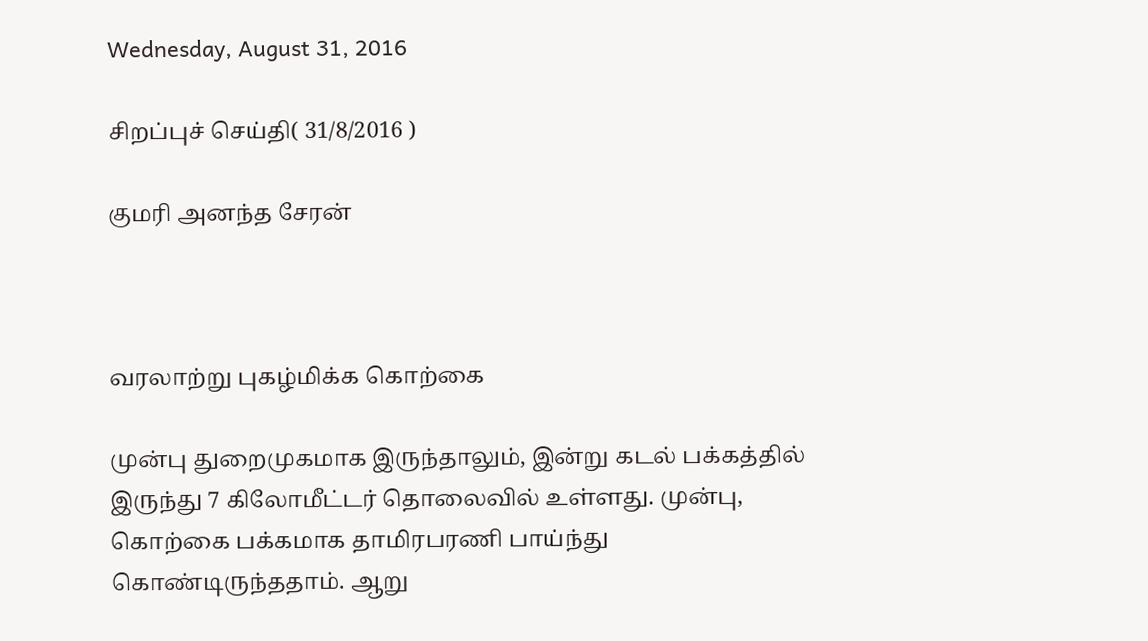Wednesday, August 31, 2016

சிறப்புச் செய்தி( 31/8/2016 )

குமரி அனந்த சேரன்



வரலாற்று புகழ்மிக்க கொற்கை

முன்பு துறைமுகமாக இருந்தாலும், இன்று கடல் பக்கத்தில் இருந்து 7 கிலோமீட்டர் தொலைவில் உள்ளது. முன்பு, கொற்கை பக்கமாக தாமிரபரணி பாய்ந்து கொண்டிருந்ததாம். ஆறு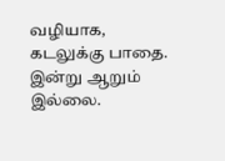வழியாக, கடலுக்கு பாதை. இன்று ஆறும் இல்லை.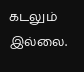கடலும் இல்லை.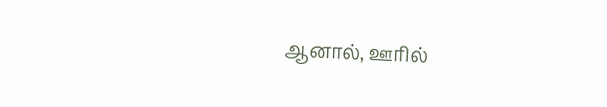ஆனால், ஊரில்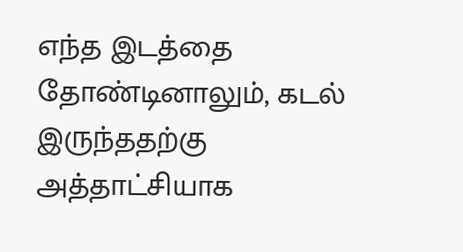எந்த இடத்தை தோண்டினாலும், கடல் இருந்ததற்கு அத்தாட்சியாக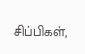சிப்பிகள்,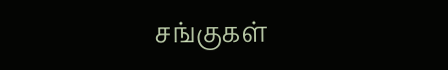சங்குகள்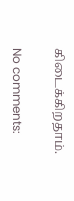கிடைக்கிறதாம்.

No comments: